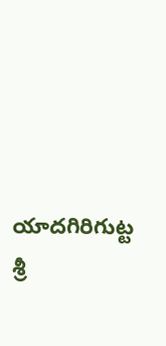యాదగిరిగుట్ట శ్రీ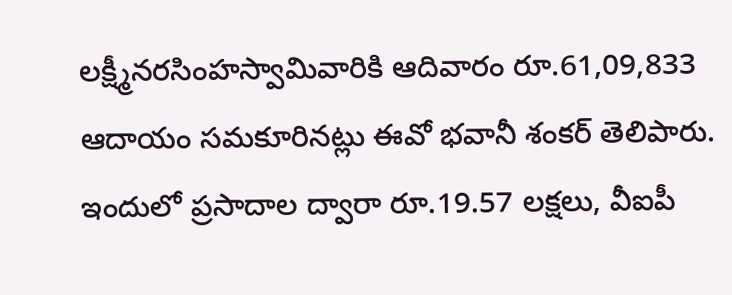లక్ష్మీనరసింహస్వామివారికి ఆదివారం రూ.61,09,833 ఆదాయం సమకూరినట్లు ఈవో భవానీ శంకర్ తెలిపారు. ఇందులో ప్రసాదాల ద్వారా రూ.19.57 లక్షలు, వీఐపీ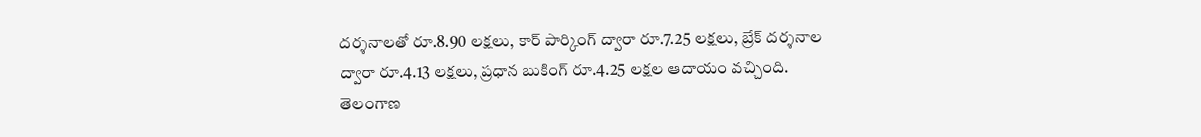దర్శనాలతో రూ.8.90 లక్షలు, కార్ పార్కింగ్ ద్వారా రూ.7.25 లక్షలు, బ్రేక్ దర్శనాల ద్వారా రూ.4.13 లక్షలు, ప్రధాన బుకింగ్ రూ.4.25 లక్షల ఆదాయం వచ్చింది.
తెలంగాణ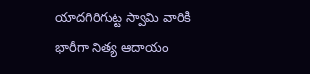యాదగిరిగుట్ట స్వామి వారికి భారీగా నిత్య ఆదాయం